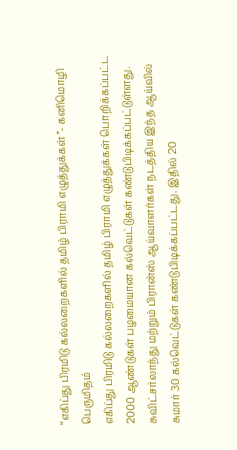“எகிப்து பிரமிடு கல்லறைகளில் தமிழ் பிராமி எழுத்துக்கள்”- கனிமொழி பெருமிதம்
எகிப்து பிரமிடு கல்லறைகளில் தமிழ் பிராமி எழுத்துக்கள் பொறிக்கப்பட்ட 2000 ஆண்டுகள் பழமையான கல்வெட்டுகள் கண்டுபிடிக்கப்பட்டுள்ளது.
சுவிட்சர்லாந்து மற்றும் பிரான்ஸ் ஆய்வாளர்கள் நடத்திய இந்த ஆய்வில் சுமார் 30 கல்வெட்டுகள் கண்டுபிடிக்கப்பட்டது. இதில் 20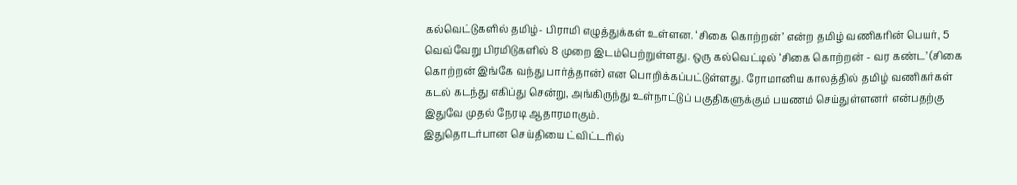கல்வெட்டுகளில் தமிழ்- பிராமி எழுத்துக்கள் உள்ளன. ‘சிகை கொற்றன்’ என்ற தமிழ் வணிகரின் பெயர், 5 வெவ்வேறு பிரமிடுகளில் 8 முறை இடம்பெற்றுள்ளது. ஒரு கல்வெட்டில் ‘சிகை கொற்றன் - வர கண்ட’ (சிகை கொற்றன் இங்கே வந்து பார்த்தான்) என பொறிக்கப்பட்டுள்ளது. ரோமானிய காலத்தில் தமிழ் வணிகர்கள் கடல் கடந்து எகிப்து சென்று, அங்கிருந்து உள்நாட்டுப் பகுதிகளுக்கும் பயணம் செய்துள்ளனர் என்பதற்கு இதுவே முதல் நேரடி ஆதாரமாகும்.
இதுதொடர்பான செய்தியை ட்விட்டரில்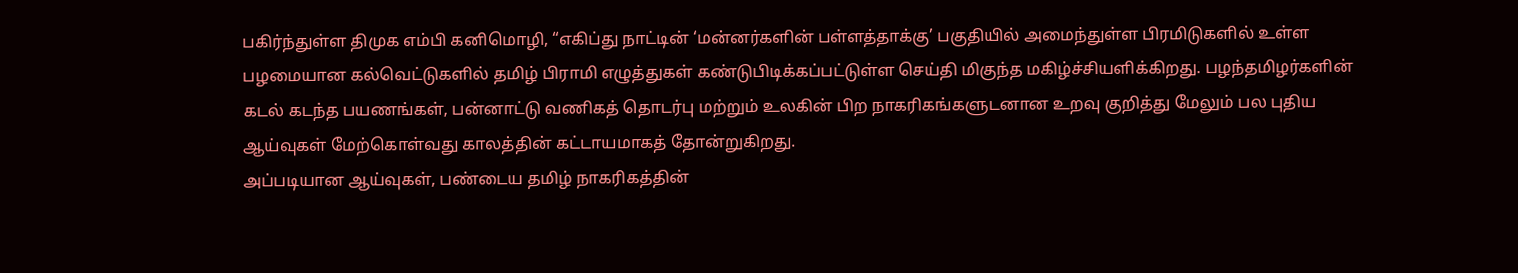பகிர்ந்துள்ள திமுக எம்பி கனிமொழி, “எகிப்து நாட்டின் ‘மன்னர்களின் பள்ளத்தாக்கு’ பகுதியில் அமைந்துள்ள பிரமிடுகளில் உள்ள பழமையான கல்வெட்டுகளில் தமிழ் பிராமி எழுத்துகள் கண்டுபிடிக்கப்பட்டுள்ள செய்தி மிகுந்த மகிழ்ச்சியளிக்கிறது. பழந்தமிழர்களின் கடல் கடந்த பயணங்கள், பன்னாட்டு வணிகத் தொடர்பு மற்றும் உலகின் பிற நாகரிகங்களுடனான உறவு குறித்து மேலும் பல புதிய ஆய்வுகள் மேற்கொள்வது காலத்தின் கட்டாயமாகத் தோன்றுகிறது.
அப்படியான ஆய்வுகள், பண்டைய தமிழ் நாகரிகத்தின்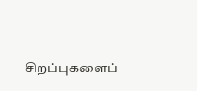சிறப்புகளைப்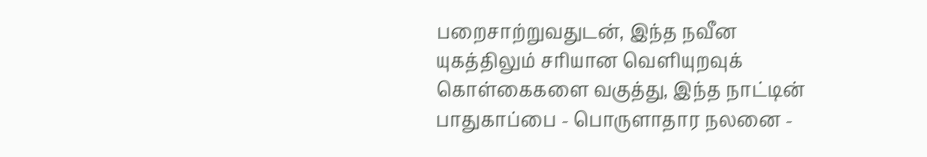பறைசாற்றுவதுடன், இந்த நவீன யுகத்திலும் சரியான வெளியுறவுக் கொள்கைகளை வகுத்து, இந்த நாட்டின் பாதுகாப்பை - பொருளாதார நலனை -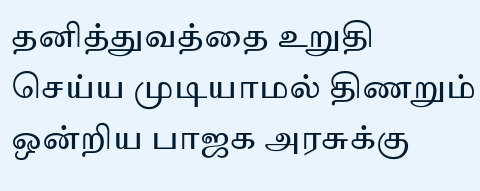தனித்துவத்தை உறுதி செய்ய முடியாமல் திணறும் ஒன்றிய பாஜக அரசுக்கு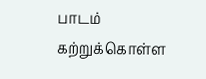பாடம் கற்றுக்கொள்ள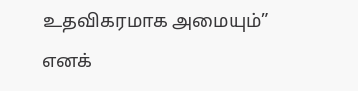உதவிகரமாக அமையும்” எனக்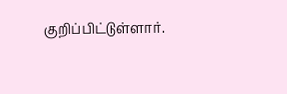குறிப்பிட்டுள்ளார்.